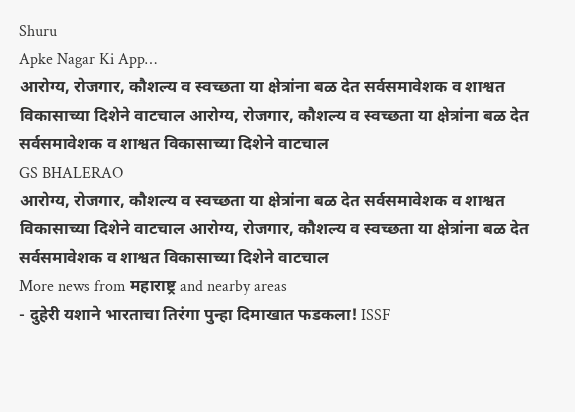Shuru
Apke Nagar Ki App…
आरोग्य, रोजगार, कौशल्य व स्वच्छता या क्षेत्रांना बळ देत सर्वसमावेशक व शाश्वत विकासाच्या दिशेने वाटचाल आरोग्य, रोजगार, कौशल्य व स्वच्छता या क्षेत्रांना बळ देत सर्वसमावेशक व शाश्वत विकासाच्या दिशेने वाटचाल
GS BHALERAO
आरोग्य, रोजगार, कौशल्य व स्वच्छता या क्षेत्रांना बळ देत सर्वसमावेशक व शाश्वत विकासाच्या दिशेने वाटचाल आरोग्य, रोजगार, कौशल्य व स्वच्छता या क्षेत्रांना बळ देत सर्वसमावेशक व शाश्वत विकासाच्या दिशेने वाटचाल
More news from महाराष्ट्र and nearby areas
- दुहेरी यशाने भारताचा तिरंगा पुन्हा दिमाखात फडकला! ISSF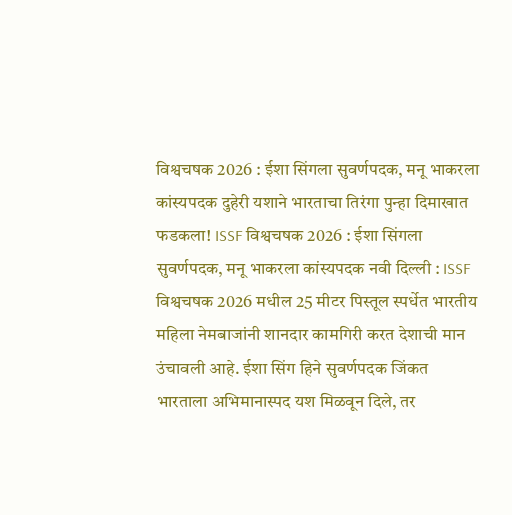विश्वचषक 2026 : ईशा सिंगला सुवर्णपदक, मनू भाकरला कांस्यपदक दुहेरी यशाने भारताचा तिरंगा पुन्हा दिमाखात फडकला! ISSF विश्वचषक 2026 : ईशा सिंगला सुवर्णपदक, मनू भाकरला कांस्यपदक नवी दिल्ली : ISSF विश्वचषक 2026 मधील 25 मीटर पिस्तूल स्पर्धेत भारतीय महिला नेमबाजांनी शानदार कामगिरी करत देशाची मान उंचावली आहे. ईशा सिंग हिने सुवर्णपदक जिंकत भारताला अभिमानास्पद यश मिळवून दिले, तर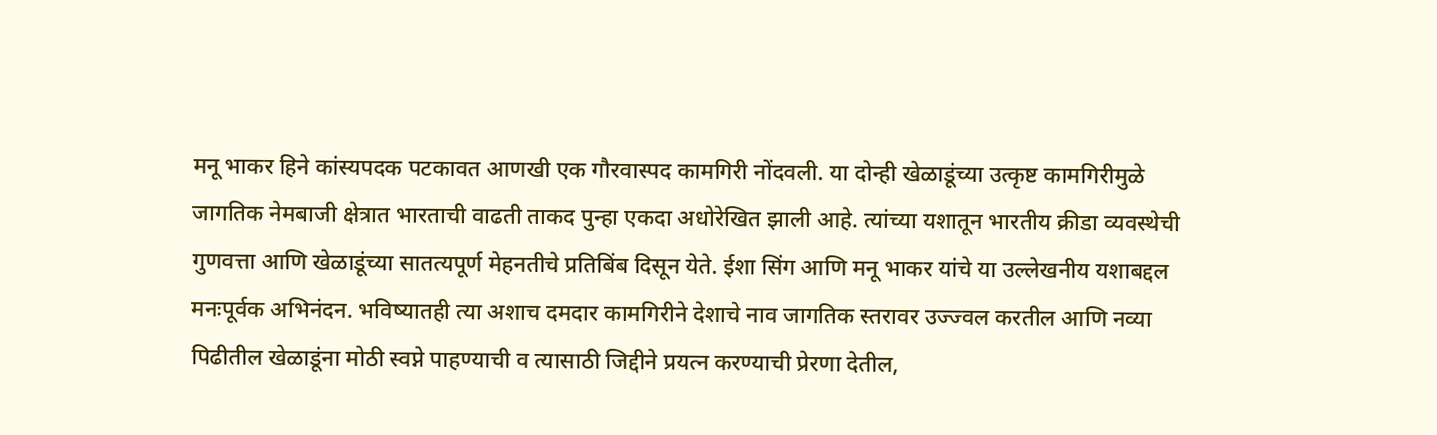मनू भाकर हिने कांस्यपदक पटकावत आणखी एक गौरवास्पद कामगिरी नोंदवली. या दोन्ही खेळाडूंच्या उत्कृष्ट कामगिरीमुळे जागतिक नेमबाजी क्षेत्रात भारताची वाढती ताकद पुन्हा एकदा अधोरेखित झाली आहे. त्यांच्या यशातून भारतीय क्रीडा व्यवस्थेची गुणवत्ता आणि खेळाडूंच्या सातत्यपूर्ण मेहनतीचे प्रतिबिंब दिसून येते. ईशा सिंग आणि मनू भाकर यांचे या उल्लेखनीय यशाबद्दल मनःपूर्वक अभिनंदन. भविष्यातही त्या अशाच दमदार कामगिरीने देशाचे नाव जागतिक स्तरावर उज्ज्वल करतील आणि नव्या पिढीतील खेळाडूंना मोठी स्वप्ने पाहण्याची व त्यासाठी जिद्दीने प्रयत्न करण्याची प्रेरणा देतील,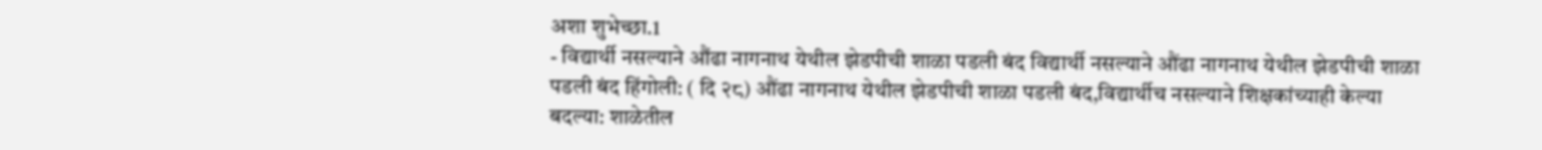अशा शुभेच्छा.1
- विद्यार्थी नसल्याने औंढा नागनाथ येथील झेडपीची शाळा पडली बंद विद्यार्थी नसल्याने औंढा नागनाथ येथील झेडपीची शाळा पडली बंद हिंगोली: ( दि २८) औंढा नागनाथ येथील झेडपीची शाळा पडली बंद,विद्यार्थीच नसल्याने शिक्षकांच्याही केल्या बदल्या: शाळेतील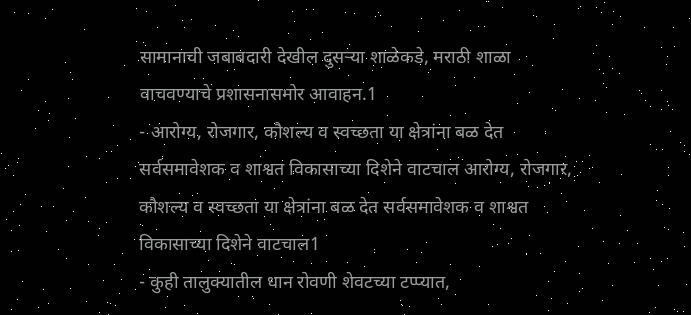सामानाची जबाबदारी देखील दुसऱ्या शाळेकडे, मराठी शाळा वाचवण्याचे प्रशासनासमोर आवाहन.1
- आरोग्य, रोजगार, कौशल्य व स्वच्छता या क्षेत्रांना बळ देत सर्वसमावेशक व शाश्वत विकासाच्या दिशेने वाटचाल आरोग्य, रोजगार, कौशल्य व स्वच्छता या क्षेत्रांना बळ देत सर्वसमावेशक व शाश्वत विकासाच्या दिशेने वाटचाल1
- कुही तालुक्यातील धान रोवणी शेवटच्या टप्प्यात,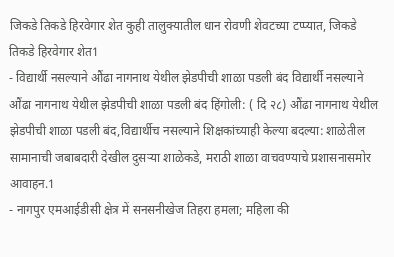जिकडे तिकडे हिरवेगार शेत कुही तालुक्यातील धान रोवणी शेवटच्या टप्प्यात, जिकडे तिकडे हिरवेगार शेत1
- विद्यार्थी नसल्याने औंढा नागनाथ येथील झेडपीची शाळा पडली बंद विद्यार्थी नसल्याने औंढा नागनाथ येथील झेडपीची शाळा पडली बंद हिंगोली: ( दि २८) औंढा नागनाथ येथील झेडपीची शाळा पडली बंद,विद्यार्थीच नसल्याने शिक्षकांच्याही केल्या बदल्या: शाळेतील सामानाची जबाबदारी देखील दुसऱ्या शाळेकडे, मराठी शाळा वाचवण्याचे प्रशासनासमोर आवाहन.1
- नागपुर एमआईडीसी क्षेत्र में सनसनीखेज तिहरा हमला; महिला की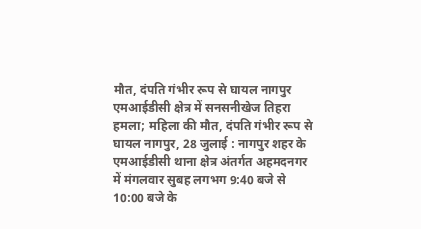मौत, दंपति गंभीर रूप से घायल नागपुर एमआईडीसी क्षेत्र में सनसनीखेज तिहरा हमला; महिला की मौत, दंपति गंभीर रूप से घायल नागपुर, 28 जुलाई : नागपुर शहर के एमआईडीसी थाना क्षेत्र अंतर्गत अहमदनगर में मंगलवार सुबह लगभग 9:40 बजे से 10:00 बजे के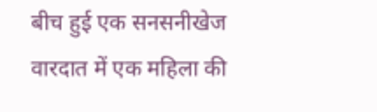बीच हुई एक सनसनीखेज वारदात में एक महिला की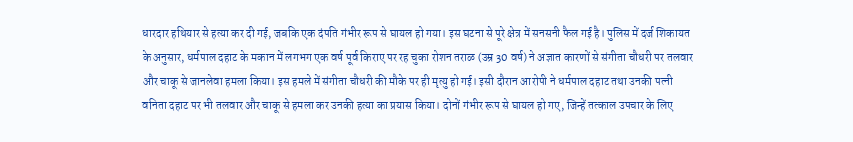धारदार हथियार से हत्या कर दी गई, जबकि एक दंपति गंभीर रूप से घायल हो गया। इस घटना से पूरे क्षेत्र में सनसनी फैल गई है। पुलिस में दर्ज शिकायत के अनुसार, धर्मपाल दहाट के मकान में लगभग एक वर्ष पूर्व किराए पर रह चुका रोशन तराळ (उम्र 30 वर्ष) ने अज्ञात कारणों से संगीता चौधरी पर तलवार और चाकू से जानलेवा हमला किया। इस हमले में संगीता चौधरी की मौके पर ही मृत्यु हो गई। इसी दौरान आरोपी ने धर्मपाल दहाट तथा उनकी पत्नी वनिता दहाट पर भी तलवार और चाकू से हमला कर उनकी हत्या का प्रयास किया। दोनों गंभीर रूप से घायल हो गए, जिन्हें तत्काल उपचार के लिए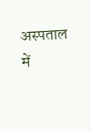अस्पताल में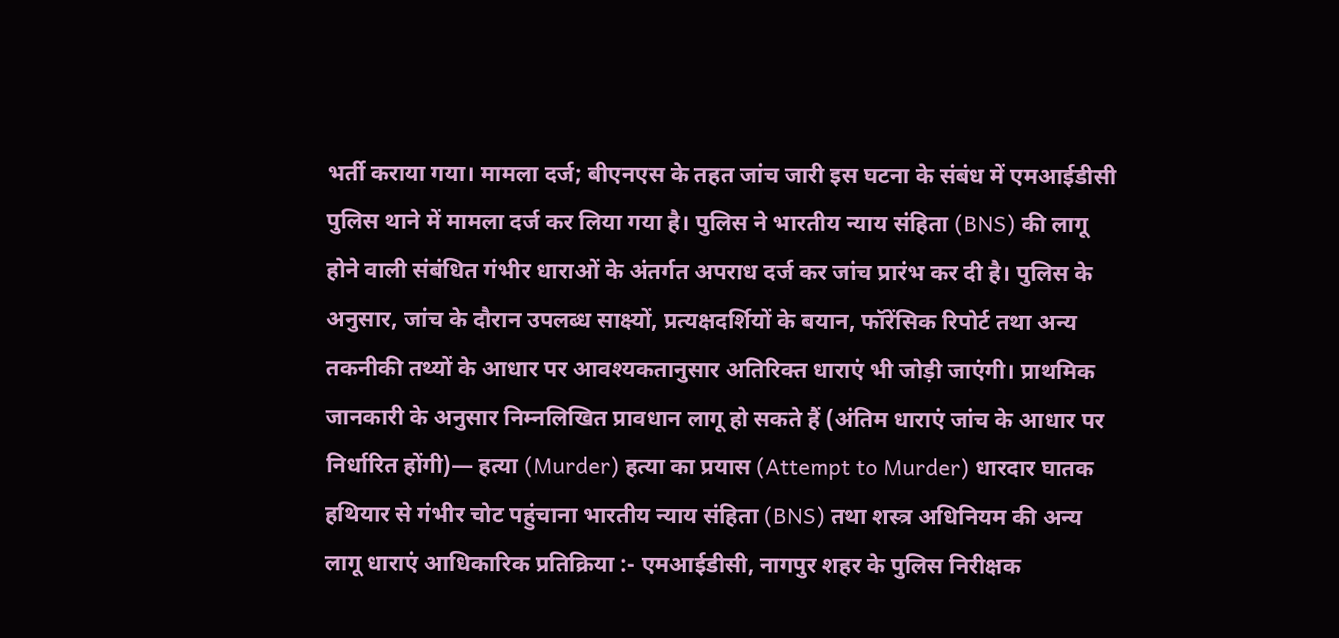भर्ती कराया गया। मामला दर्ज; बीएनएस के तहत जांच जारी इस घटना के संबंध में एमआईडीसी पुलिस थाने में मामला दर्ज कर लिया गया है। पुलिस ने भारतीय न्याय संहिता (BNS) की लागू होने वाली संबंधित गंभीर धाराओं के अंतर्गत अपराध दर्ज कर जांच प्रारंभ कर दी है। पुलिस के अनुसार, जांच के दौरान उपलब्ध साक्ष्यों, प्रत्यक्षदर्शियों के बयान, फॉरेंसिक रिपोर्ट तथा अन्य तकनीकी तथ्यों के आधार पर आवश्यकतानुसार अतिरिक्त धाराएं भी जोड़ी जाएंगी। प्राथमिक जानकारी के अनुसार निम्नलिखित प्रावधान लागू हो सकते हैं (अंतिम धाराएं जांच के आधार पर निर्धारित होंगी)— हत्या (Murder) हत्या का प्रयास (Attempt to Murder) धारदार घातक हथियार से गंभीर चोट पहुंचाना भारतीय न्याय संहिता (BNS) तथा शस्त्र अधिनियम की अन्य लागू धाराएं आधिकारिक प्रतिक्रिया :- एमआईडीसी, नागपुर शहर के पुलिस निरीक्षक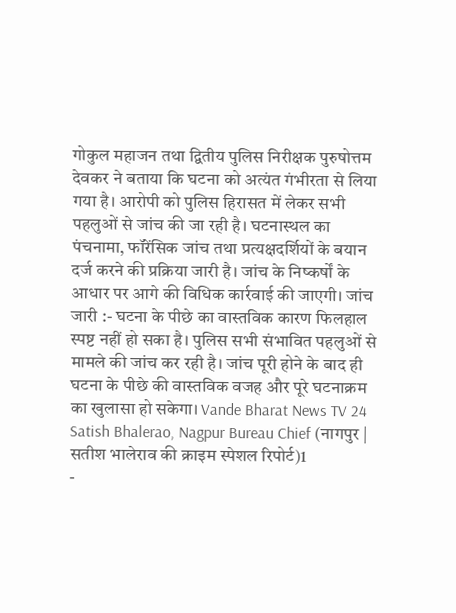गोकुल महाजन तथा द्वितीय पुलिस निरीक्षक पुरुषोत्तम देवकर ने बताया कि घटना को अत्यंत गंभीरता से लिया गया है। आरोपी को पुलिस हिरासत में लेकर सभी पहलुओं से जांच की जा रही है। घटनास्थल का पंचनामा, फॉरेंसिक जांच तथा प्रत्यक्षदर्शियों के बयान दर्ज करने की प्रक्रिया जारी है। जांच के निष्कर्षों के आधार पर आगे की विधिक कार्रवाई की जाएगी। जांच जारी :- घटना के पीछे का वास्तविक कारण फिलहाल स्पष्ट नहीं हो सका है। पुलिस सभी संभावित पहलुओं से मामले की जांच कर रही है। जांच पूरी होने के बाद ही घटना के पीछे की वास्तविक वजह और पूरे घटनाक्रम का खुलासा हो सकेगा। Vande Bharat News TV 24 Satish Bhalerao, Nagpur Bureau Chief (नागपुर | सतीश भालेराव की क्राइम स्पेशल रिपोर्ट)1
-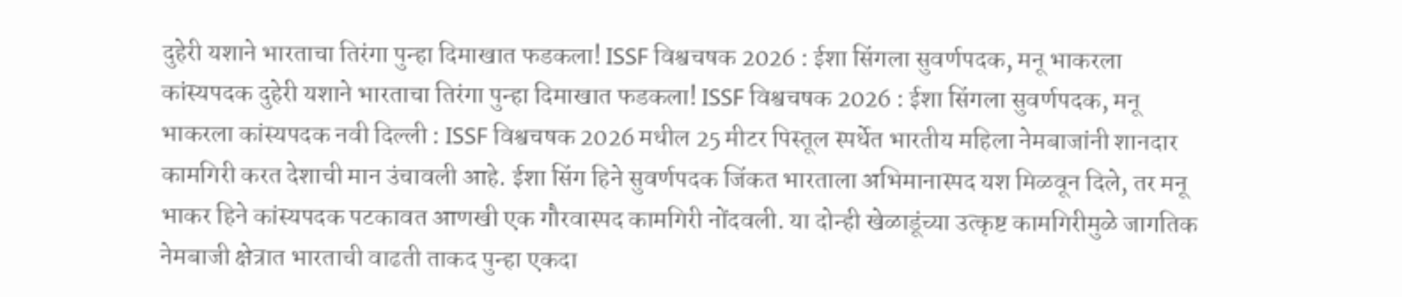दुहेरी यशाने भारताचा तिरंगा पुन्हा दिमाखात फडकला! ISSF विश्वचषक 2026 : ईशा सिंगला सुवर्णपदक, मनू भाकरला कांस्यपदक दुहेरी यशाने भारताचा तिरंगा पुन्हा दिमाखात फडकला! ISSF विश्वचषक 2026 : ईशा सिंगला सुवर्णपदक, मनू भाकरला कांस्यपदक नवी दिल्ली : ISSF विश्वचषक 2026 मधील 25 मीटर पिस्तूल स्पर्धेत भारतीय महिला नेमबाजांनी शानदार कामगिरी करत देशाची मान उंचावली आहे. ईशा सिंग हिने सुवर्णपदक जिंकत भारताला अभिमानास्पद यश मिळवून दिले, तर मनू भाकर हिने कांस्यपदक पटकावत आणखी एक गौरवास्पद कामगिरी नोंदवली. या दोन्ही खेळाडूंच्या उत्कृष्ट कामगिरीमुळे जागतिक नेमबाजी क्षेत्रात भारताची वाढती ताकद पुन्हा एकदा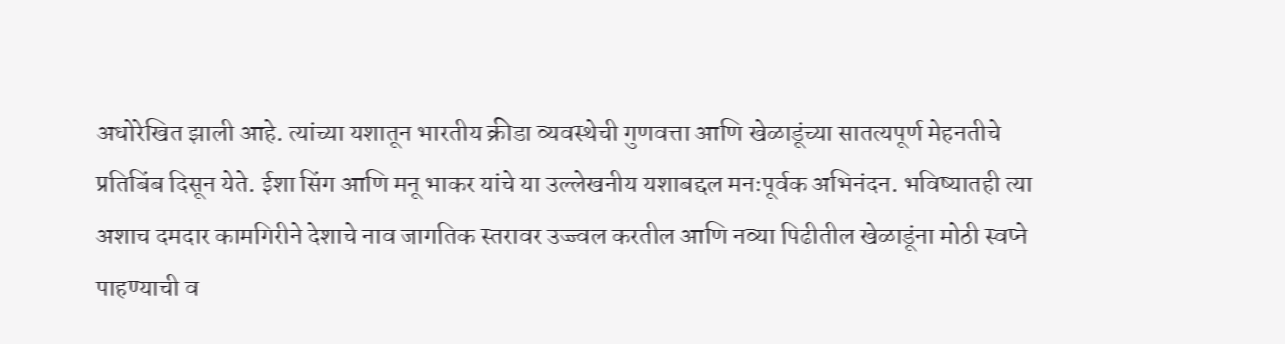अधोरेखित झाली आहे. त्यांच्या यशातून भारतीय क्रीडा व्यवस्थेची गुणवत्ता आणि खेळाडूंच्या सातत्यपूर्ण मेहनतीचे प्रतिबिंब दिसून येते. ईशा सिंग आणि मनू भाकर यांचे या उल्लेखनीय यशाबद्दल मनःपूर्वक अभिनंदन. भविष्यातही त्या अशाच दमदार कामगिरीने देशाचे नाव जागतिक स्तरावर उज्ज्वल करतील आणि नव्या पिढीतील खेळाडूंना मोठी स्वप्ने पाहण्याची व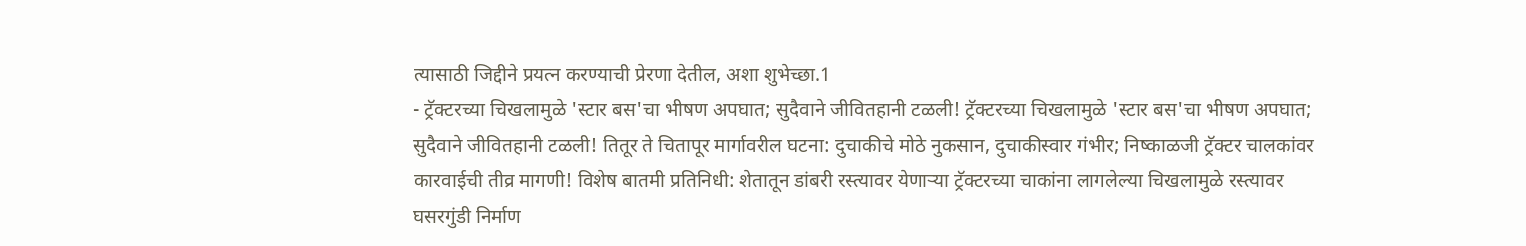त्यासाठी जिद्दीने प्रयत्न करण्याची प्रेरणा देतील, अशा शुभेच्छा.1
- ट्रॅक्टरच्या चिखलामुळे 'स्टार बस'चा भीषण अपघात; सुदैवाने जीवितहानी टळली! ट्रॅक्टरच्या चिखलामुळे 'स्टार बस'चा भीषण अपघात; सुदैवाने जीवितहानी टळली! तितूर ते चितापूर मार्गावरील घटना: दुचाकीचे मोठे नुकसान, दुचाकीस्वार गंभीर; निष्काळजी ट्रॅक्टर चालकांवर कारवाईची तीव्र मागणी! विशेष बातमी प्रतिनिधी: शेतातून डांबरी रस्त्यावर येणाऱ्या ट्रॅक्टरच्या चाकांना लागलेल्या चिखलामुळे रस्त्यावर घसरगुंडी निर्माण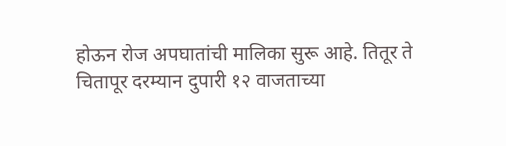होऊन रोज अपघातांची मालिका सुरू आहे. तितूर ते चितापूर दरम्यान दुपारी १२ वाजताच्या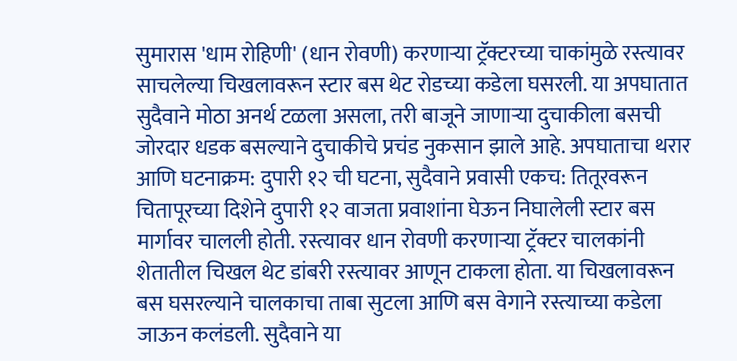सुमारास 'धाम रोहिणी' (धान रोवणी) करणाऱ्या ट्रॅक्टरच्या चाकांमुळे रस्त्यावर साचलेल्या चिखलावरून स्टार बस थेट रोडच्या कडेला घसरली. या अपघातात सुदैवाने मोठा अनर्थ टळला असला, तरी बाजूने जाणाऱ्या दुचाकीला बसची जोरदार धडक बसल्याने दुचाकीचे प्रचंड नुकसान झाले आहे. अपघाताचा थरार आणि घटनाक्रम: दुपारी १२ ची घटना, सुदैवाने प्रवासी एकच: तितूरवरून चितापूरच्या दिशेने दुपारी १२ वाजता प्रवाशांना घेऊन निघालेली स्टार बस मार्गावर चालली होती. रस्त्यावर धान रोवणी करणाऱ्या ट्रॅक्टर चालकांनी शेतातील चिखल थेट डांबरी रस्त्यावर आणून टाकला होता. या चिखलावरून बस घसरल्याने चालकाचा ताबा सुटला आणि बस वेगाने रस्त्याच्या कडेला जाऊन कलंडली. सुदैवाने या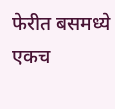फेरीत बसमध्ये एकच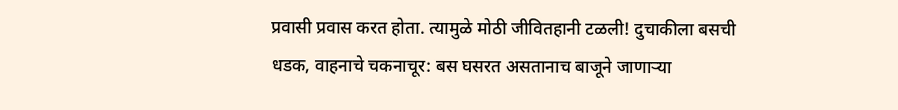प्रवासी प्रवास करत होता. त्यामुळे मोठी जीवितहानी टळली! दुचाकीला बसची धडक, वाहनाचे चकनाचूर: बस घसरत असतानाच बाजूने जाणाऱ्या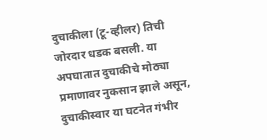दुचाकीला (टू-व्हीलर) तिची जोरदार धडक बसली. या अपघातात दुचाकीचे मोठ्या प्रमाणावर नुकसान झाले असून, दुचाकीस्वार या घटनेत गंभीर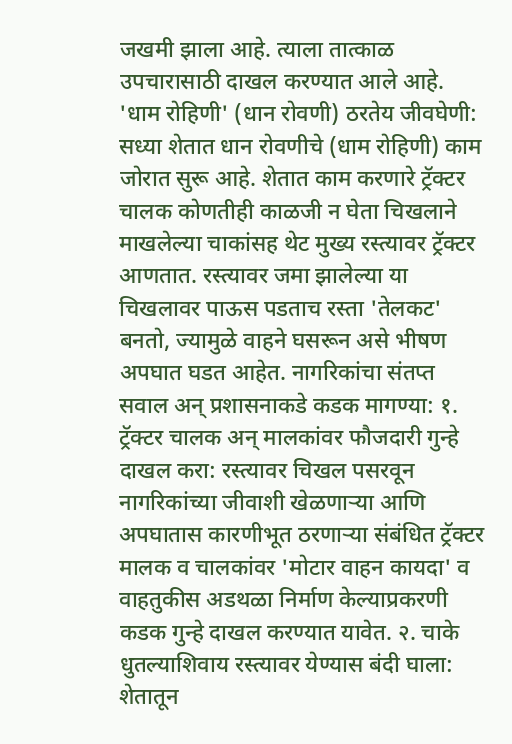जखमी झाला आहे. त्याला तात्काळ उपचारासाठी दाखल करण्यात आले आहे. 'धाम रोहिणी' (धान रोवणी) ठरतेय जीवघेणी: सध्या शेतात धान रोवणीचे (धाम रोहिणी) काम जोरात सुरू आहे. शेतात काम करणारे ट्रॅक्टर चालक कोणतीही काळजी न घेता चिखलाने माखलेल्या चाकांसह थेट मुख्य रस्त्यावर ट्रॅक्टर आणतात. रस्त्यावर जमा झालेल्या या चिखलावर पाऊस पडताच रस्ता 'तेलकट' बनतो, ज्यामुळे वाहने घसरून असे भीषण अपघात घडत आहेत. नागरिकांचा संतप्त सवाल अन् प्रशासनाकडे कडक मागण्या: १. ट्रॅक्टर चालक अन् मालकांवर फौजदारी गुन्हे दाखल करा: रस्त्यावर चिखल पसरवून नागरिकांच्या जीवाशी खेळणाऱ्या आणि अपघातास कारणीभूत ठरणाऱ्या संबंधित ट्रॅक्टर मालक व चालकांवर 'मोटार वाहन कायदा' व वाहतुकीस अडथळा निर्माण केल्याप्रकरणी कडक गुन्हे दाखल करण्यात यावेत. २. चाके धुतल्याशिवाय रस्त्यावर येण्यास बंदी घाला: शेतातून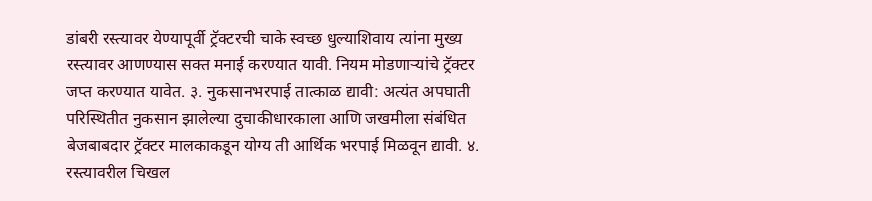डांबरी रस्त्यावर येण्यापूर्वी ट्रॅक्टरची चाके स्वच्छ धुल्याशिवाय त्यांना मुख्य रस्त्यावर आणण्यास सक्त मनाई करण्यात यावी. नियम मोडणाऱ्यांचे ट्रॅक्टर जप्त करण्यात यावेत. ३. नुकसानभरपाई तात्काळ द्यावी: अत्यंत अपघाती परिस्थितीत नुकसान झालेल्या दुचाकीधारकाला आणि जखमीला संबंधित बेजबाबदार ट्रॅक्टर मालकाकडून योग्य ती आर्थिक भरपाई मिळवून द्यावी. ४. रस्त्यावरील चिखल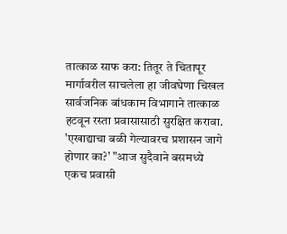तात्काळ साफ करा: तितूर ते चितापूर मार्गावरील साचलेला हा जीवघेणा चिखल सार्वजनिक बांधकाम विभागाने तात्काळ हटवून रस्ता प्रवासासाठी सुरक्षित करावा. 'एखाद्याचा बळी गेल्यावरच प्रशासन जागे होणार का?' "आज सुदैवाने बसमध्ये एकच प्रवासी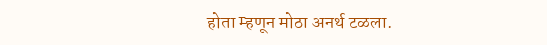होता म्हणून मोठा अनर्थ टळला.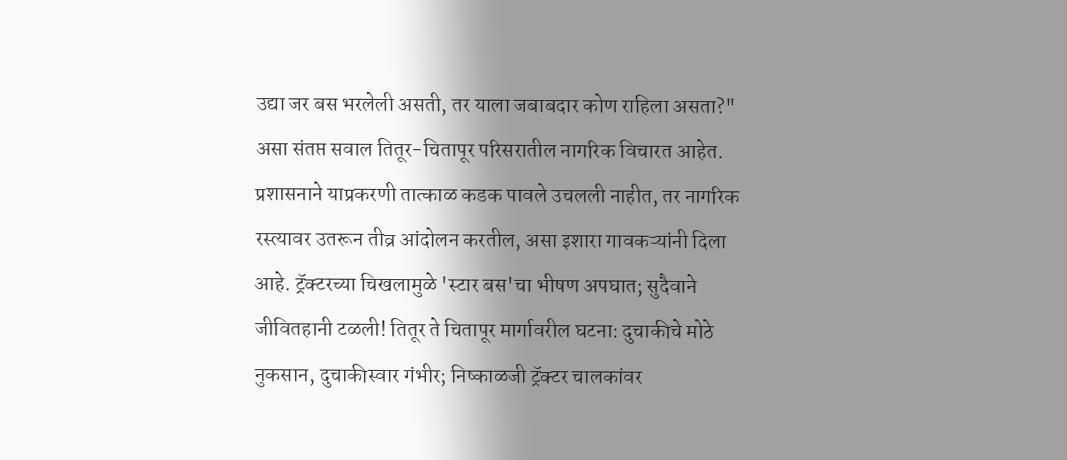उद्या जर बस भरलेली असती, तर याला जबाबदार कोण राहिला असता?" असा संतप्त सवाल तितूर-चितापूर परिसरातील नागरिक विचारत आहेत. प्रशासनाने याप्रकरणी तात्काळ कडक पावले उचलली नाहीत, तर नागरिक रस्त्यावर उतरून तीव्र आंदोलन करतील, असा इशारा गावकऱ्यांनी दिला आहे. ट्रॅक्टरच्या चिखलामुळे 'स्टार बस'चा भीषण अपघात; सुदैवाने जीवितहानी टळली! तितूर ते चितापूर मार्गावरील घटना: दुचाकीचे मोठे नुकसान, दुचाकीस्वार गंभीर; निष्काळजी ट्रॅक्टर चालकांवर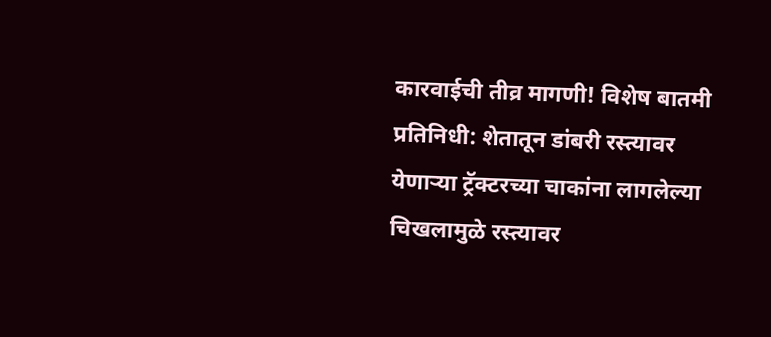कारवाईची तीव्र मागणी! विशेष बातमी प्रतिनिधी: शेतातून डांबरी रस्त्यावर येणाऱ्या ट्रॅक्टरच्या चाकांना लागलेल्या चिखलामुळे रस्त्यावर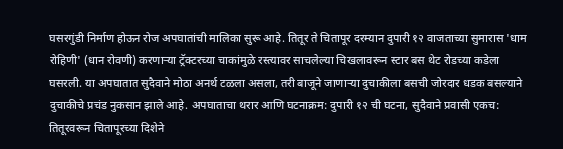घसरगुंडी निर्माण होऊन रोज अपघातांची मालिका सुरू आहे. तितूर ते चितापूर दरम्यान दुपारी १२ वाजताच्या सुमारास 'धाम रोहिणी' (धान रोवणी) करणाऱ्या ट्रॅक्टरच्या चाकांमुळे रस्त्यावर साचलेल्या चिखलावरून स्टार बस थेट रोडच्या कडेला घसरली. या अपघातात सुदैवाने मोठा अनर्थ टळला असला, तरी बाजूने जाणाऱ्या दुचाकीला बसची जोरदार धडक बसल्याने दुचाकीचे प्रचंड नुकसान झाले आहे. अपघाताचा थरार आणि घटनाक्रम: दुपारी १२ ची घटना, सुदैवाने प्रवासी एकच: तितूरवरून चितापूरच्या दिशेने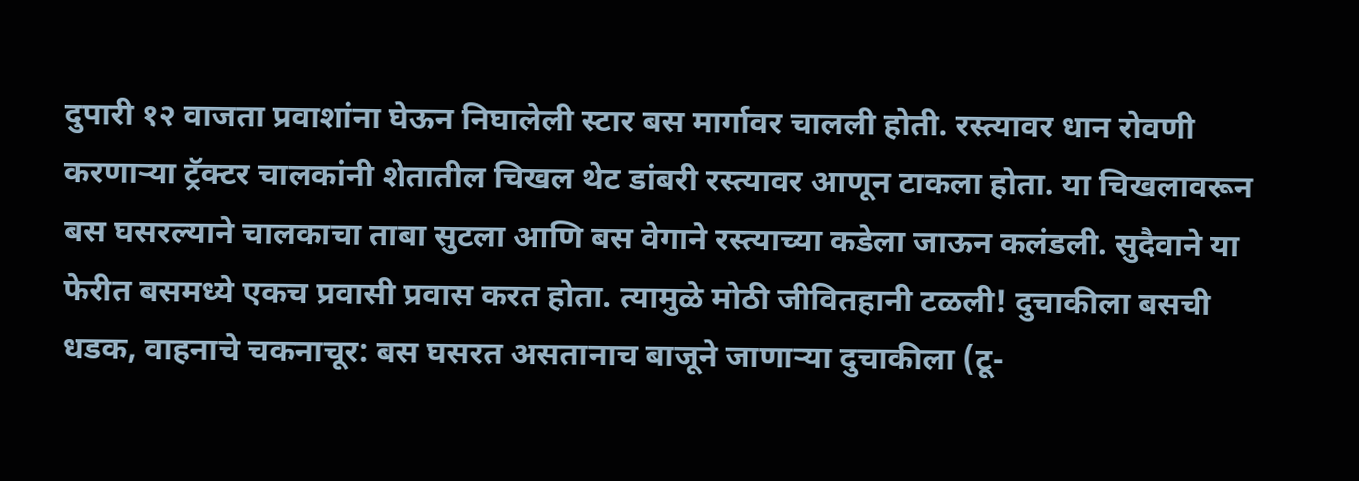दुपारी १२ वाजता प्रवाशांना घेऊन निघालेली स्टार बस मार्गावर चालली होती. रस्त्यावर धान रोवणी करणाऱ्या ट्रॅक्टर चालकांनी शेतातील चिखल थेट डांबरी रस्त्यावर आणून टाकला होता. या चिखलावरून बस घसरल्याने चालकाचा ताबा सुटला आणि बस वेगाने रस्त्याच्या कडेला जाऊन कलंडली. सुदैवाने या फेरीत बसमध्ये एकच प्रवासी प्रवास करत होता. त्यामुळे मोठी जीवितहानी टळली! दुचाकीला बसची धडक, वाहनाचे चकनाचूर: बस घसरत असतानाच बाजूने जाणाऱ्या दुचाकीला (टू-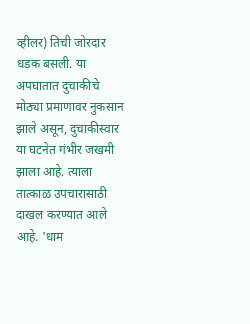व्हीलर) तिची जोरदार धडक बसली. या अपघातात दुचाकीचे मोठ्या प्रमाणावर नुकसान झाले असून, दुचाकीस्वार या घटनेत गंभीर जखमी झाला आहे. त्याला तात्काळ उपचारासाठी दाखल करण्यात आले आहे. 'धाम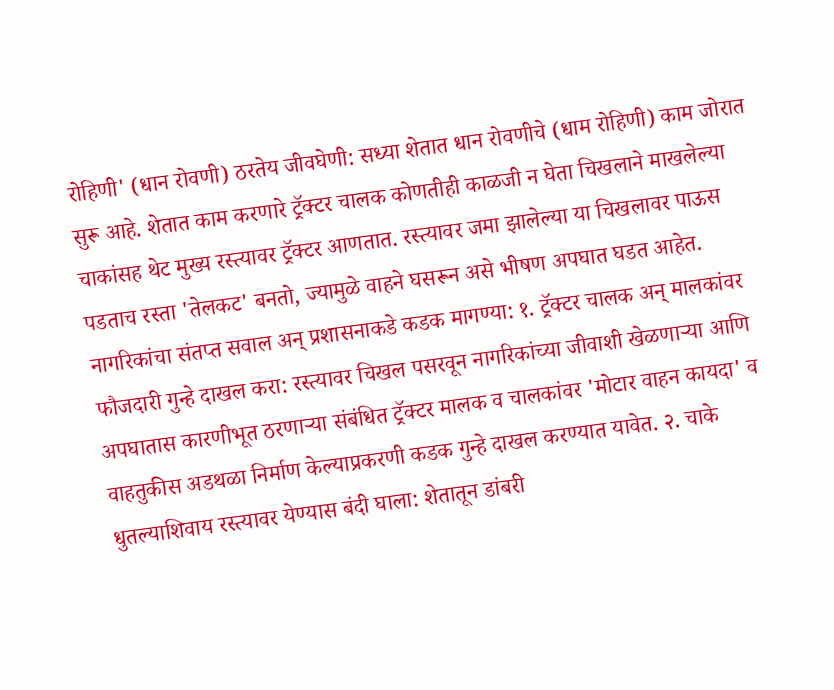रोहिणी' (धान रोवणी) ठरतेय जीवघेणी: सध्या शेतात धान रोवणीचे (धाम रोहिणी) काम जोरात सुरू आहे. शेतात काम करणारे ट्रॅक्टर चालक कोणतीही काळजी न घेता चिखलाने माखलेल्या चाकांसह थेट मुख्य रस्त्यावर ट्रॅक्टर आणतात. रस्त्यावर जमा झालेल्या या चिखलावर पाऊस पडताच रस्ता 'तेलकट' बनतो, ज्यामुळे वाहने घसरून असे भीषण अपघात घडत आहेत. नागरिकांचा संतप्त सवाल अन् प्रशासनाकडे कडक मागण्या: १. ट्रॅक्टर चालक अन् मालकांवर फौजदारी गुन्हे दाखल करा: रस्त्यावर चिखल पसरवून नागरिकांच्या जीवाशी खेळणाऱ्या आणि अपघातास कारणीभूत ठरणाऱ्या संबंधित ट्रॅक्टर मालक व चालकांवर 'मोटार वाहन कायदा' व वाहतुकीस अडथळा निर्माण केल्याप्रकरणी कडक गुन्हे दाखल करण्यात यावेत. २. चाके धुतल्याशिवाय रस्त्यावर येण्यास बंदी घाला: शेतातून डांबरी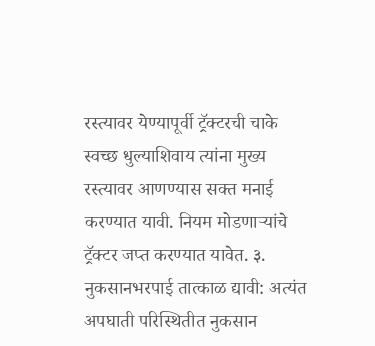रस्त्यावर येण्यापूर्वी ट्रॅक्टरची चाके स्वच्छ धुल्याशिवाय त्यांना मुख्य रस्त्यावर आणण्यास सक्त मनाई करण्यात यावी. नियम मोडणाऱ्यांचे ट्रॅक्टर जप्त करण्यात यावेत. ३. नुकसानभरपाई तात्काळ द्यावी: अत्यंत अपघाती परिस्थितीत नुकसान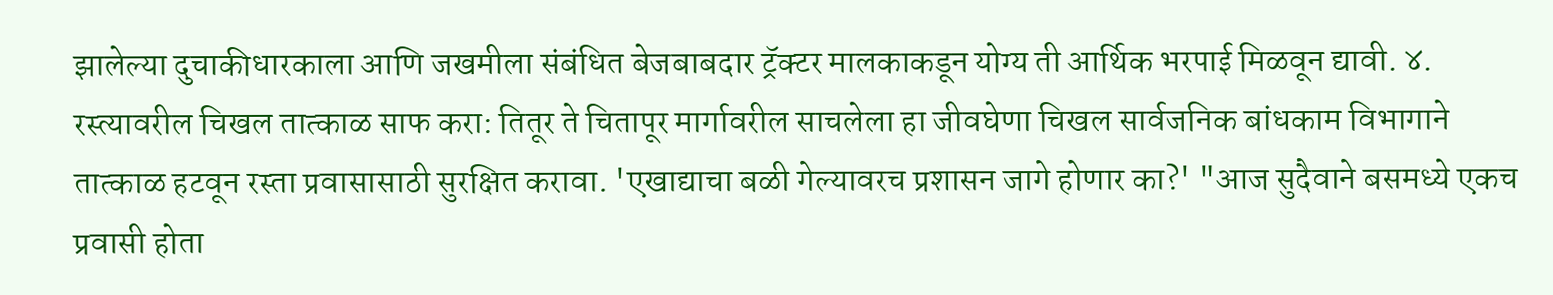झालेल्या दुचाकीधारकाला आणि जखमीला संबंधित बेजबाबदार ट्रॅक्टर मालकाकडून योग्य ती आर्थिक भरपाई मिळवून द्यावी. ४. रस्त्यावरील चिखल तात्काळ साफ करा: तितूर ते चितापूर मार्गावरील साचलेला हा जीवघेणा चिखल सार्वजनिक बांधकाम विभागाने तात्काळ हटवून रस्ता प्रवासासाठी सुरक्षित करावा. 'एखाद्याचा बळी गेल्यावरच प्रशासन जागे होणार का?' "आज सुदैवाने बसमध्ये एकच प्रवासी होता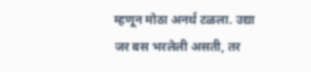म्हणून मोठा अनर्थ टळला. उद्या जर बस भरलेली असती, तर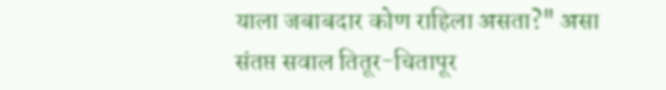याला जबाबदार कोण राहिला असता?" असा संतप्त सवाल तितूर-चितापूर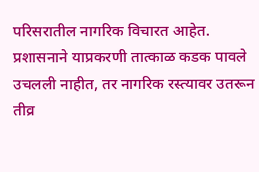परिसरातील नागरिक विचारत आहेत. प्रशासनाने याप्रकरणी तात्काळ कडक पावले उचलली नाहीत, तर नागरिक रस्त्यावर उतरून तीव्र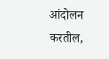आंदोलन करतील,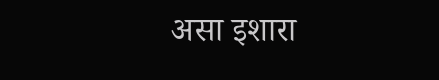असा इशारा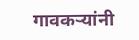गावकऱ्यांनी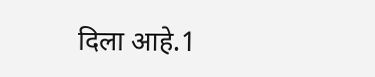दिला आहे.1